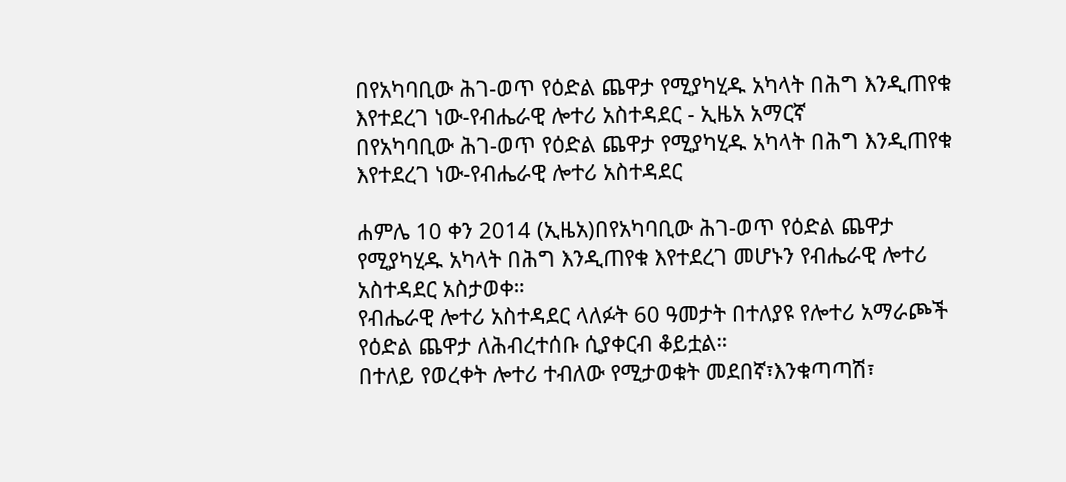በየአካባቢው ሕገ-ወጥ የዕድል ጨዋታ የሚያካሂዱ አካላት በሕግ እንዲጠየቁ እየተደረገ ነው-የብሔራዊ ሎተሪ አስተዳደር - ኢዜአ አማርኛ
በየአካባቢው ሕገ-ወጥ የዕድል ጨዋታ የሚያካሂዱ አካላት በሕግ እንዲጠየቁ እየተደረገ ነው-የብሔራዊ ሎተሪ አስተዳደር

ሐምሌ 10 ቀን 2014 (ኢዜአ)በየአካባቢው ሕገ-ወጥ የዕድል ጨዋታ የሚያካሂዱ አካላት በሕግ እንዲጠየቁ እየተደረገ መሆኑን የብሔራዊ ሎተሪ አስተዳደር አስታወቀ።
የብሔራዊ ሎተሪ አስተዳደር ላለፉት 60 ዓመታት በተለያዩ የሎተሪ አማራጮች የዕድል ጨዋታ ለሕብረተሰቡ ሲያቀርብ ቆይቷል።
በተለይ የወረቀት ሎተሪ ተብለው የሚታወቁት መደበኛ፣እንቁጣጣሽ፣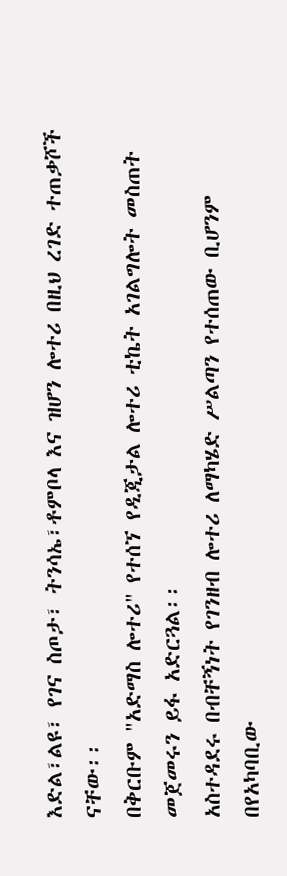እድል፣ልዩ፣ የገና ስጦታ፣ ትንሳኤ፣ቶምቦላ እና ዝሆን ሎተሪ በዚህ ረገድ ተጠቃሾች ናቸው፡፡
በቅርቡም "አድማስ ሎተሪ" የተሰኘ የዲጂታል ሎተሪ ቲኬት አገልግሎት መስጠት መጀመሩን ይፋ አድርጓል፡፡
አስተዳደሩ በብቸኝነት የገንዘብ ሎተሪ ለማካሄድ ሥልጣን የተሰጠው ቢሆንም በየአካባቢው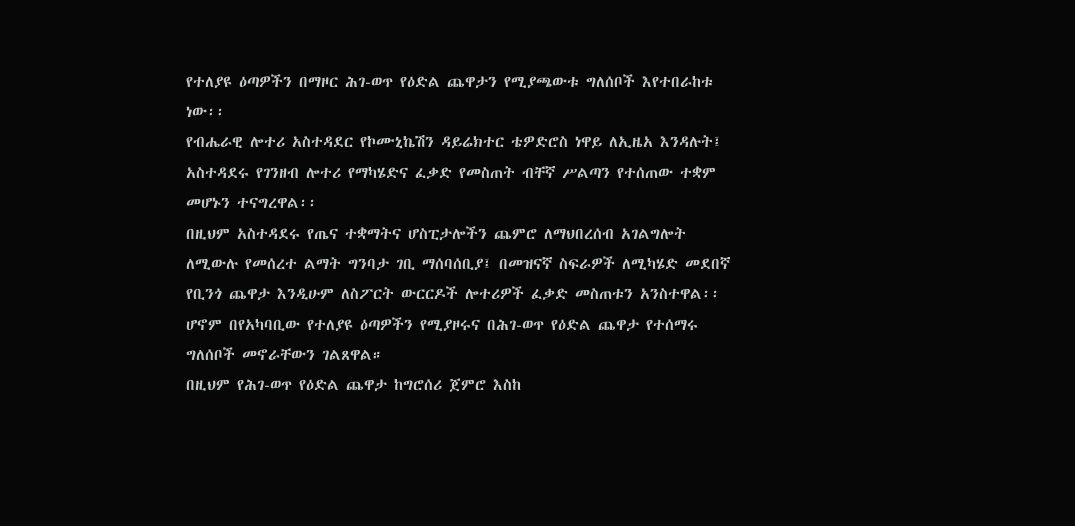የተለያዩ ዕጣዎችን በማዞር ሕገ-ወጥ የዕድል ጨዋታን የሚያጫውቱ ግለሰቦች እየተበራከቱ ነው፡፡
የብሔራዊ ሎተሪ አስተዳደር የኮሙኒኬሽን ዳይሬክተር ቴዎድሮስ ነዋይ ለኢዜአ እንዳሉት፤ አስተዳደሩ የገንዘብ ሎተሪ የማካሄድና ፈቃድ የመስጠት ብቸኛ ሥልጣን የተሰጠው ተቋም መሆኑን ተናግረዋል፡፡
በዚህም አስተዳደሩ የጤና ተቋማትና ሆስፒታሎችን ጨምሮ ለማህበረሰብ አገልግሎት ለሚውሉ የመሰረተ ልማት ግንባታ ገቢ ማሰባሰቢያ፤ በመዝናኛ ስፍራዎች ለሚካሄድ መደበኛ የቢንጎ ጨዋታ እንዲሁም ለስፖርት ውርርዶች ሎተሪዎች ፈቃድ መስጠቱን አንስተዋል፡፡
ሆኖም በየአካባቢው የተለያዩ ዕጣዎችን የሚያዞሩና በሕገ-ወጥ የዕድል ጨዋታ የተሰማሩ ግለሰቦች መኖራቸውን ገልጸዋል።
በዚህም የሕገ-ወጥ የዕድል ጨዋታ ከግሮሰሪ ጀምሮ እስከ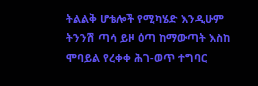ትልልቅ ሆቴሎች የሚካሄድ እንዲሁም ትንንሽ ጣሳ ይዞ ዕጣ ከማውጣት እስከ ሞባይል የረቀቀ ሕገ-ወጥ ተግባር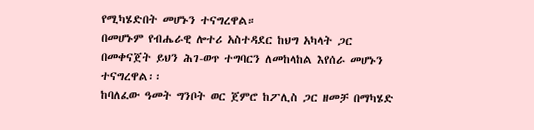የሚካሄድበት መሆኑን ተናግረዋል።
በመሆኑም የብሔራዊ ሎተሪ አስተዳደር ከህግ አካላት ጋር በመቀናጀት ይህን ሕገ-ወጥ ተግባርን ለመከላከል እየሰራ መሆኑን ተናግረዋል፡፡
ከባለፈው ዓመት ግንቦት ወር ጀምሮ ከፖሊስ ጋር ዘመቻ በማካሄድ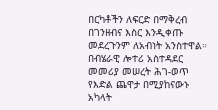በርካቶችን ለፍርድ በማቅረብ በገንዘብና እስር እንዲቀጡ መደረጉንም ለአብነት አንስተዋል።
በብሄራዊ ሎተሪ አስተዳደር መመሪያ መሠረት ሕገ-ወጥ የእድል ጨዋታ በሚያከናውኑ አካላት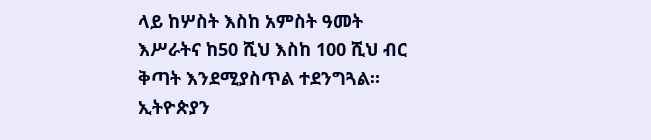ላይ ከሦስት እስከ አምስት ዓመት እሥራትና ከ50 ሺህ እስከ 100 ሺህ ብር ቅጣት እንደሚያስጥል ተደንግጓል።
ኢትዮጵያን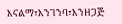እናልማ፣እንገንባ፣እንዘጋጅ